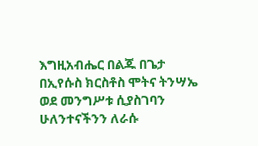እግዚአብሔር በልጁ በጌታ በኢየሱስ ክርስቶስ ሞትና ትንሣኤ ወደ መንግሥቱ ሲያስገባን ሁለንተናችንን ለራሱ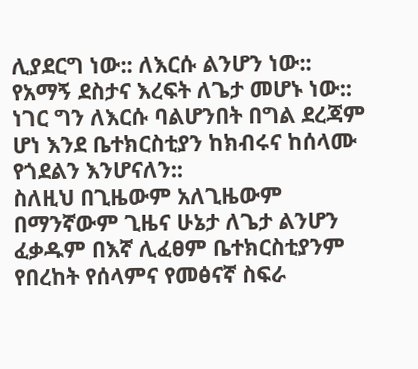ሊያደርግ ነው:: ለእርሱ ልንሆን ነው:: የአማኝ ደስታና እረፍት ለጌታ መሆኑ ነው:: ነገር ግን ለእርሱ ባልሆንበት በግል ደረጃም ሆነ እንደ ቤተክርስቲያን ከክብሩና ከሰላሙ የጎደልን እንሆናለን::
ስለዚህ በጊዜውም አለጊዜውም በማንኛውም ጊዜና ሁኔታ ለጌታ ልንሆን ፈቃዱም በእኛ ሊፈፀም ቤተክርስቲያንም የበረከት የሰላምና የመፅናኛ ስፍራ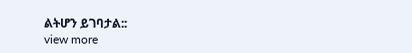ልትሆን ይገባታል::
view more